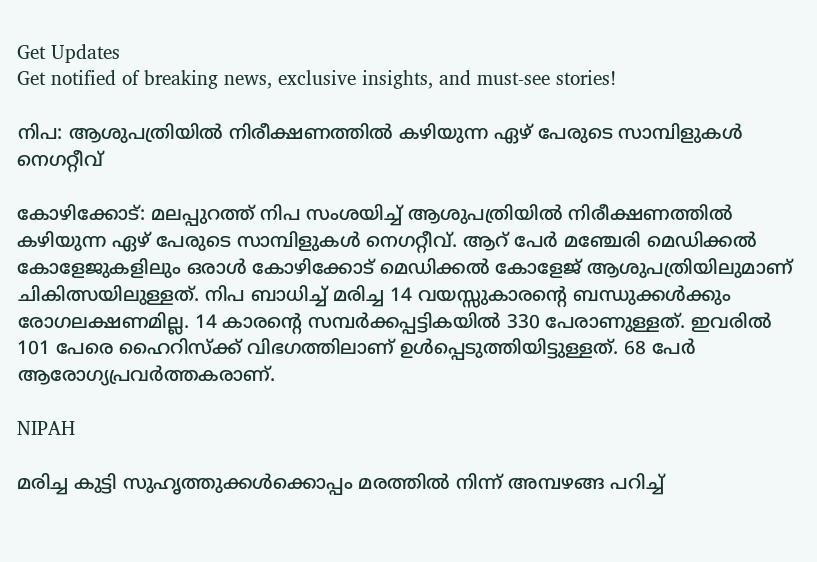Get Updates
Get notified of breaking news, exclusive insights, and must-see stories!

നിപ: ആശുപത്രിയിൽ നിരീക്ഷണത്തിൽ കഴിയുന്ന ഏഴ് പേരുടെ സാമ്പിളുകൾ‌ നെഗറ്റീവ്

കോഴിക്കോട്: മലപ്പുറത്ത് നിപ സംശയിച്ച് ആശുപത്രിയിൽ നിരീക്ഷണത്തിൽ കഴിയുന്ന ഏഴ് പേരുടെ സാമ്പിളുകൾ‌ നെഗറ്റീവ്. ആറ് പേർ മ‍ഞ്ചേരി മെഡിക്കൽ കോളേജുകളിലും ഒരാൾ കോഴിക്കോട് മെഡിക്കൽ കോളേജ് ആശുപത്രിയിലുമാണ് ചികിത്സയിലുള്ളത്. നിപ ബാധിച്ച് മരിച്ച 14 വയസ്സുകാരന്റെ ബന്ധുക്കൾക്കും രോഗലക്ഷണമില്ല. 14 കാരന്റെ സമ്പർക്കപ്പട്ടികയിൽ 330 പേരാണുള്ളത്. ഇവരിൽ 101 പേരെ ഹൈറിസ്ക്ക് വിഭഗത്തിലാണ് ഉൾപ്പെടുത്തിയിട്ടുള്ളത്. 68 പേർ ആരോഗ്യപ്രവർത്തകരാണ്.

NIPAH

മരിച്ച കുട്ടി സുഹൃത്തുക്കൾ‌ക്കൊപ്പം മരത്തിൽ നിന്ന് അമ്പഴങ്ങ പറിച്ച്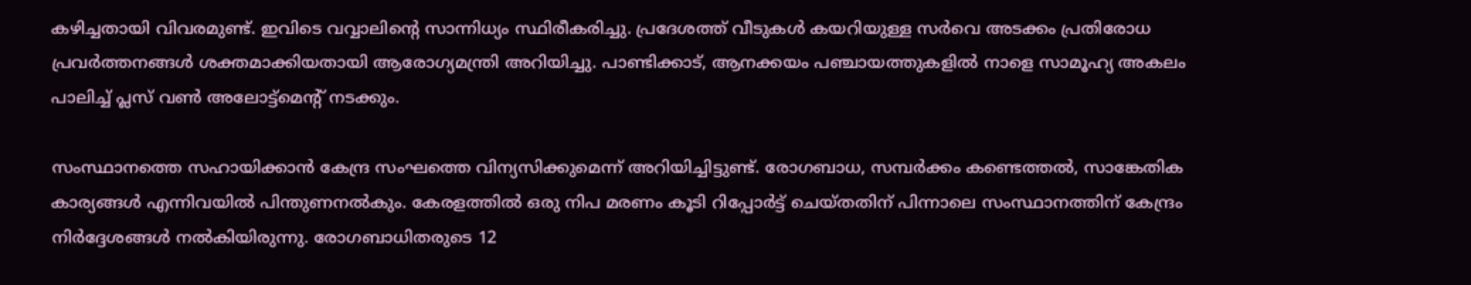കഴിച്ചതായി വിവരമുണ്ട്. ഇവിടെ വവ്വാലിന്റെ സാന്നിധ്യം സ്ഥിരീകരിച്ചു. പ്രദേശത്ത് വീടുകൾ കയറിയുള്ള സർവെ അടക്കം പ്രതിരോധ പ്രവർത്തനങ്ങൾ ശക്തമാക്കിയതായി ആരോഗ്യമന്ത്രി അറിയിച്ചു. പാണ്ടിക്കാട്, ആനക്കയം പ‍ഞ്ചായത്തുകളിൽ നാളെ സാമൂഹ്യ അകലം പാലിച്ച് പ്ലസ് വൺ അലോട്ട്മെൻ്റ് നടക്കും.

സംസ്ഥാനത്തെ സഹായിക്കാൻ കേന്ദ്ര സംഘത്തെ വിന്യസിക്കുമെന്ന് അറിയിച്ചിട്ടുണ്ട്. രോഗബാധ, സമ്പർക്കം കണ്ടെത്തൽ, സാങ്കേതിക കാര്യങ്ങൾ എന്നിവയിൽ പിന്തുണനൽകും. കേരളത്തിൽ ഒരു നിപ മരണം കൂടി റിപ്പോർട്ട് ചെയ്തതിന് പിന്നാലെ സംസ്ഥാനത്തിന് കേന്ദ്രം നിർദ്ദേശങ്ങൾ‌ നൽകിയിരുന്നു. രോഗബാധിതരുടെ 12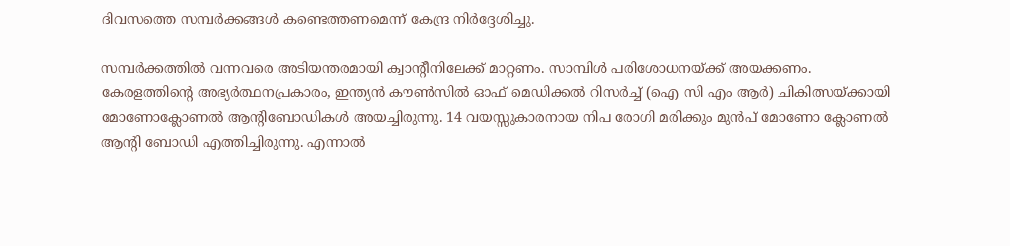ദിവസത്തെ സമ്പർക്കങ്ങൾ കണ്ടെത്തണമെന്ന് കേന്ദ്ര നിർദ്ദേശിച്ചു.

സമ്പർക്കത്തിൽ വന്നവരെ അടിയന്തരമായി ക്വാന്റീനിലേക്ക് മാറ്റണം. സാമ്പിൾ പരിശോധനയ്ക്ക് അയക്കണം. കേരളത്തിൻ്റെ അഭ്യർത്ഥനപ്രകാരം, ഇന്ത്യൻ കൗൺസിൽ ഓഫ് മെഡിക്കൽ റിസർച്ച് (ഐ സി എം ആർ) ചികിത്സയ്ക്കായി മോണോക്ലോണൽ ആൻ്റിബോഡികൾ അയച്ചിരുന്നു. 14 വയസ്സുകാരനായ നിപ രോഗി മരിക്കും മുൻപ് മോണോ ക്ലോണൽ ആന്റി ബോഡി എത്തിച്ചിരുന്നു. എന്നാൽ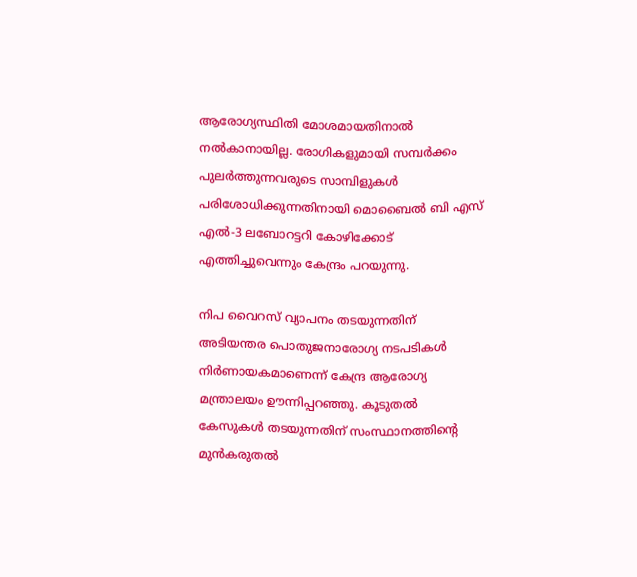ആരോഗ്യസ്ഥിതി മോശമായതിനാൽ നൽകാനായില്ല. രോഗികളുമായി സമ്പർക്കം പുലർത്തുന്നവരുടെ സാമ്പിളുകൾ പരിശോധിക്കുന്നതിനായി മൊബൈൽ ബി എസ് എൽ-3 ലബോറട്ടറി കോഴിക്കോട് എത്തിച്ചുവെന്നും കേന്ദ്രം പറയുന്നു.

നിപ വൈറസ് വ്യാപനം തടയുന്നതിന് അടിയന്തര പൊതുജനാരോഗ്യ നടപടികൾ നിർണായകമാണെന്ന് കേന്ദ്ര ആരോഗ്യ മന്ത്രാലയം ഊന്നിപ്പറഞ്ഞു. കൂടുതൽ കേസുകൾ തടയുന്നതിന് സംസ്ഥാനത്തിൻ്റെ മുൻകരുതൽ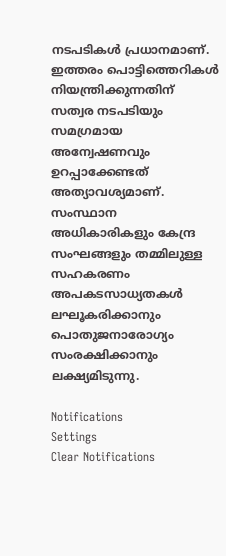നടപടികൾ പ്രധാനമാണ്. ഇത്തരം പൊട്ടിത്തെറികൾ നിയന്ത്രിക്കുന്നതിന് സത്വര നടപടിയും സമഗ്രമായ അന്വേഷണവും ഉറപ്പാക്കേണ്ടത് അത്യാവശ്യമാണ്. സംസ്ഥാന അധികാരികളും കേന്ദ്ര സംഘങ്ങളും തമ്മിലുള്ള സഹകരണം അപകടസാധ്യതകൾ ലഘൂകരിക്കാനും പൊതുജനാരോഗ്യം സംരക്ഷിക്കാനും ലക്ഷ്യമിടുന്നു.

Notifications
Settings
Clear Notifications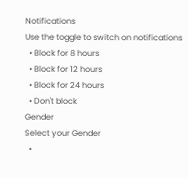Notifications
Use the toggle to switch on notifications
  • Block for 8 hours
  • Block for 12 hours
  • Block for 24 hours
  • Don't block
Gender
Select your Gender
  •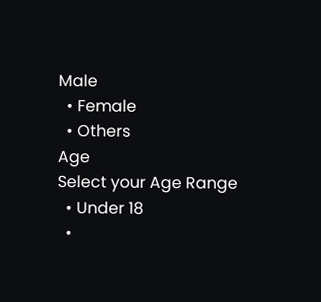Male
  • Female
  • Others
Age
Select your Age Range
  • Under 18
  •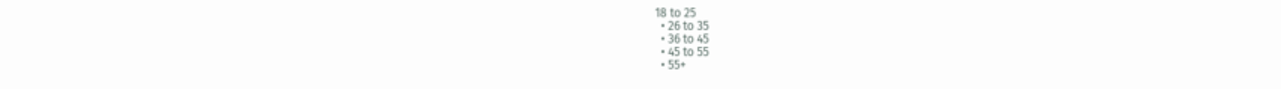18 to 25
  • 26 to 35
  • 36 to 45
  • 45 to 55
  • 55+